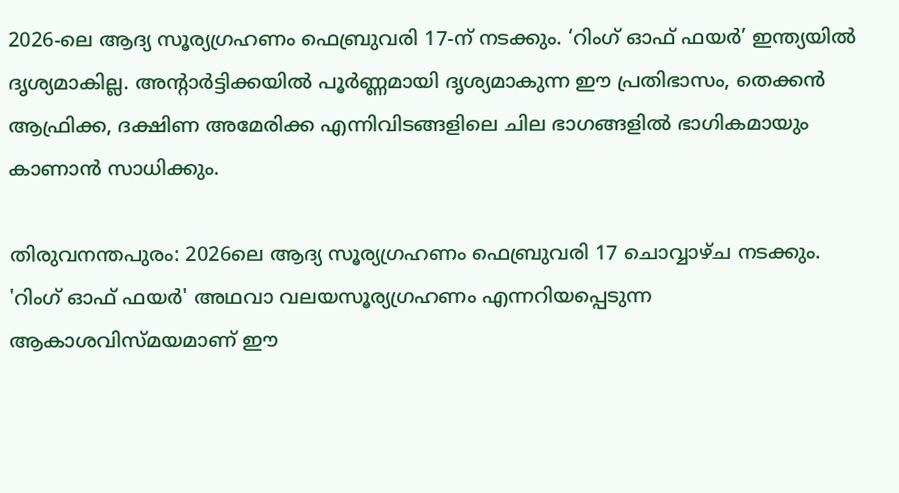2026-ലെ ആദ്യ സൂര്യഗ്രഹണം ഫെബ്രുവരി 17-ന് നടക്കും. ‘റിംഗ് ഓഫ് ഫയർ’ ഇന്ത്യയിൽ ദൃശ്യമാകില്ല. അന്‍റാർട്ടിക്കയിൽ പൂർണ്ണമായി ദൃശ്യമാകുന്ന ഈ പ്രതിഭാസം, തെക്കൻ ആഫ്രിക്ക, ദക്ഷിണ അമേരിക്ക എന്നിവിടങ്ങളിലെ ചില ഭാഗങ്ങളിൽ ഭാഗികമായും കാണാൻ സാധിക്കും.

തിരുവനന്തപുരം: 2026ലെ ആദ്യ സൂര്യഗ്രഹണം ഫെബ്രുവരി 17 ചൊവ്വാഴ്ച നടക്കും. 'റിംഗ് ഓഫ് ഫയർ' അഥവാ വലയസൂര്യഗ്രഹണം എന്നറിയപ്പെടുന്ന ആകാശവിസ്‍മയമാണ് ഈ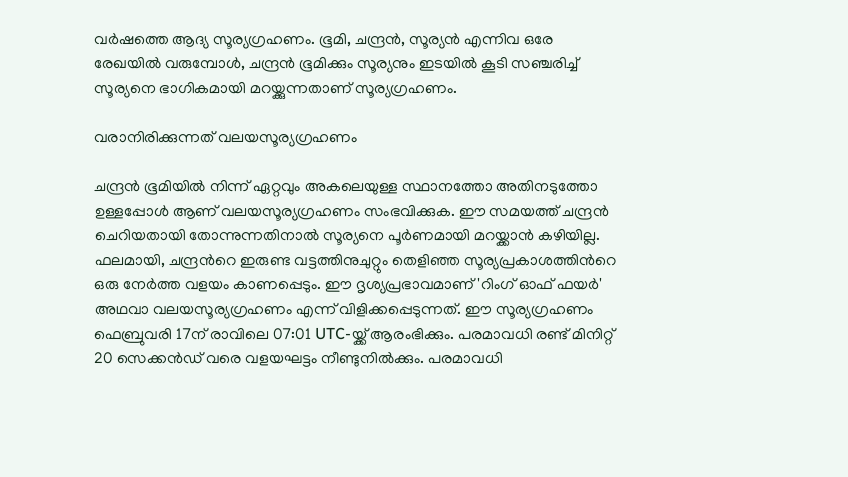വർഷത്തെ ആദ്യ സൂര്യഗ്രഹണം. ഭൂമി, ചന്ദ്രൻ, സൂര്യൻ എന്നിവ ഒരേ രേഖയിൽ വരുമ്പോൾ, ചന്ദ്രൻ ഭൂമിക്കും സൂര്യനും ഇടയിൽ കൂടി സഞ്ചരിച്ച് സൂര്യനെ ഭാഗികമായി മറയ്ക്കുന്നതാണ് സൂര്യഗ്രഹണം.

വരാനിരിക്കുന്നത് വലയസൂര്യഗ്രഹണം

ചന്ദ്രൻ ഭൂമിയിൽ നിന്ന് ഏറ്റവും അകലെയുള്ള സ്ഥാനത്തോ അതിനടുത്തോ ഉള്ളപ്പോൾ ആണ് വലയസൂര്യഗ്രഹണം സംഭവിക്കുക. ഈ സമയത്ത് ചന്ദ്രൻ ചെറിയതായി തോന്നുന്നതിനാൽ സൂര്യനെ പൂർണമായി മറയ്ക്കാൻ കഴിയില്ല. ഫലമായി, ചന്ദ്രന്‍റെ ഇരുണ്ട വട്ടത്തിനുചുറ്റും തെളിഞ്ഞ സൂര്യപ്രകാശത്തിന്‍റെ ഒരു നേർത്ത വളയം കാണപ്പെടും. ഈ ദൃശ്യപ്രഭാവമാണ് 'റിംഗ് ഓഫ് ഫയർ' അഥവാ വലയസൂര്യഗ്രഹണം എന്ന് വിളിക്കപ്പെടുന്നത്. ഈ സൂര്യഗ്രഹണം ഫെബ്രുവരി 17ന് രാവിലെ 07:01 UTC-യ്ക്ക് ആരംഭിക്കും. പരമാവധി രണ്ട് മിനിറ്റ് 20 സെക്കൻഡ് വരെ വളയഘട്ടം നീണ്ടുനിൽക്കും. പരമാവധി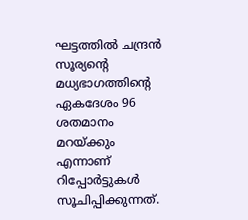ഘട്ടത്തിൽ ചന്ദ്രൻ സൂര്യന്‍റെ മധ്യഭാഗത്തിന്‍റെ ഏകദേശം 96 ശതമാനം മറയ്ക്കും എന്നാണ് റിപ്പോർട്ടുകൾ സൂചിപ്പിക്കുന്നത്.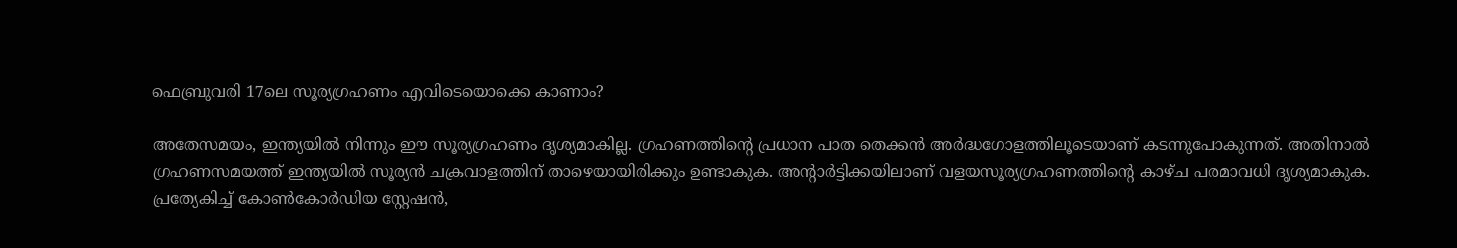ഫെബ്രുവരി 17ലെ സൂര്യഗ്രഹണം എവിടെയൊക്കെ കാണാം?

അതേസമയം, ഇന്ത്യയിൽ നിന്നും ഈ സൂര്യഗ്രഹണം ദൃശ്യമാകില്ല. ഗ്രഹണത്തിന്‍റെ പ്രധാന പാത തെക്കൻ അർദ്ധഗോളത്തിലൂടെയാണ് കടന്നുപോകുന്നത്. അതിനാൽ ഗ്രഹണസമയത്ത് ഇന്ത്യയിൽ സൂര്യൻ ചക്രവാളത്തിന് താഴെയായിരിക്കും ഉണ്ടാകുക. അന്‍റാർട്ടിക്കയിലാണ് വളയസൂര്യഗ്രഹണത്തിന്‍റെ കാഴ്‌ച പരമാവധി ദൃശ്യമാകുക. പ്രത്യേകിച്ച് കോൺകോർഡിയ സ്റ്റേഷൻ,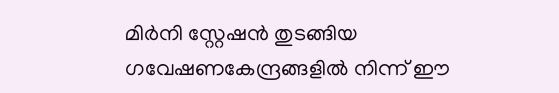മിർനി സ്റ്റേഷൻ തുടങ്ങിയ ഗവേഷണകേന്ദ്രങ്ങളിൽ നിന്ന് ഈ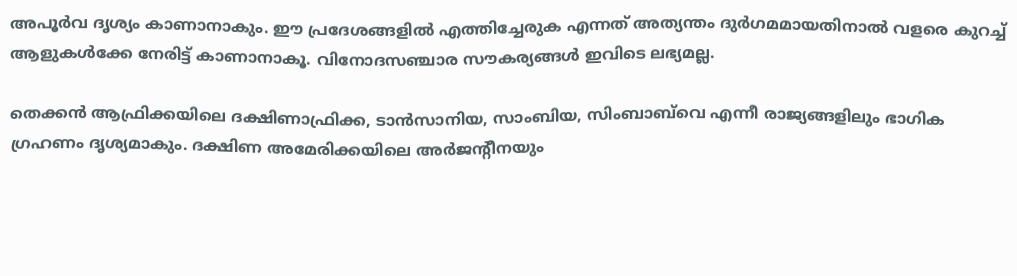അപൂർവ ദൃശ്യം കാണാനാകും. ഈ പ്രദേശങ്ങളിൽ എത്തിച്ചേരുക എന്നത് അത്യന്തം ദുർഗമമായതിനാൽ വളരെ കുറച്ച് ആളുകൾക്കേ നേരിട്ട് കാണാനാകൂ. വിനോദസഞ്ചാര സൗകര്യങ്ങൾ ഇവിടെ ലഭ്യമല്ല.

തെക്കൻ ആഫ്രിക്കയിലെ ദക്ഷിണാഫ്രിക്ക, ടാൻസാനിയ, സാംബിയ, സിംബാബ്‌വെ എന്നീ രാജ്യങ്ങളിലും ഭാഗിക ഗ്രഹണം ദൃശ്യമാകും. ദക്ഷിണ അമേരിക്കയിലെ അർജന്‍റീനയും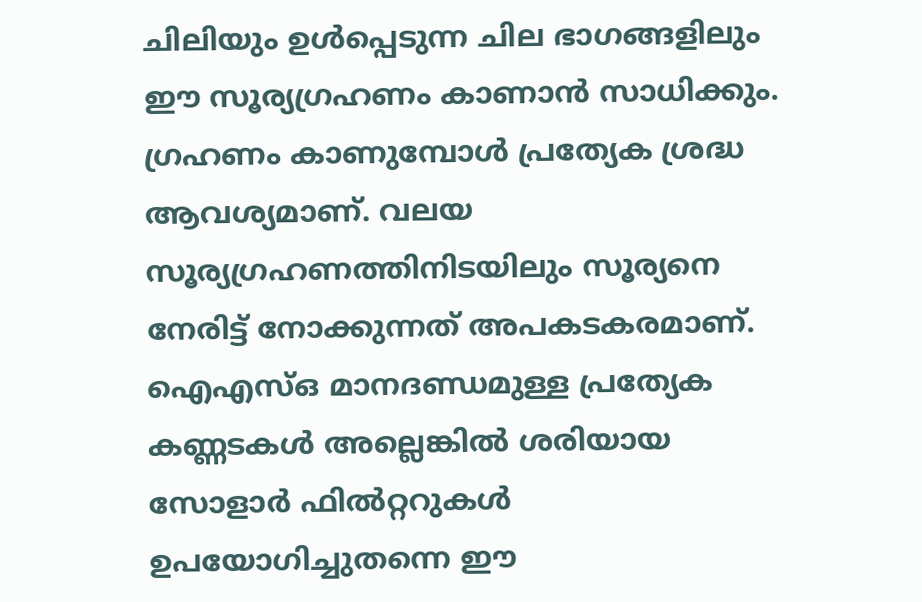ചിലിയും ഉൾപ്പെടുന്ന ചില ഭാഗങ്ങളിലും ഈ സൂര്യഗ്രഹണം കാണാൻ സാധിക്കും. ഗ്രഹണം കാണുമ്പോൾ പ്രത്യേക ശ്രദ്ധ ആവശ്യമാണ്. വലയ സൂര്യഗ്രഹണത്തിനിടയിലും സൂര്യനെ നേരിട്ട് നോക്കുന്നത് അപകടകരമാണ്. ഐഎസ്ഒ മാനദണ്ഡമുള്ള പ്രത്യേക കണ്ണടകൾ അല്ലെങ്കിൽ ശരിയായ സോളാർ ഫിൽറ്ററുകൾ ഉപയോഗിച്ചുതന്നെ ഈ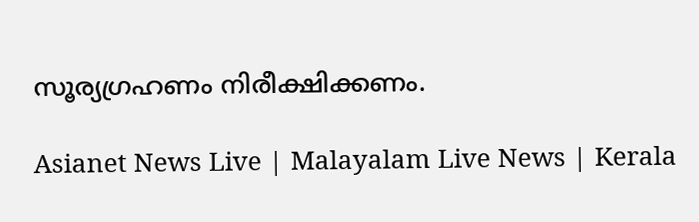സൂര്യഗ്രഹണം നിരീക്ഷിക്കണം.

Asianet News Live | Malayalam Live News | Kerala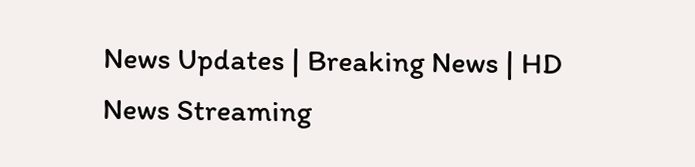News Updates | Breaking News | HD News Streaming